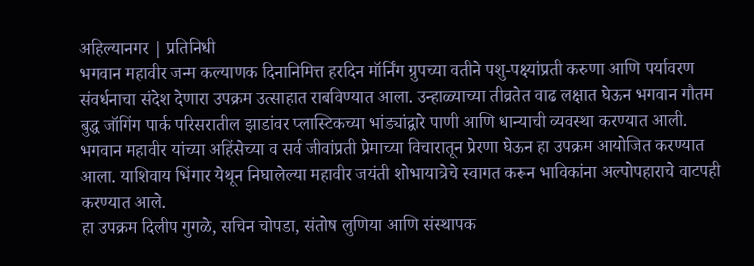अहिल्यानगर | प्रतिनिधी
भगवान महावीर जन्म कल्याणक दिनानिमित्त हरदिन मॉर्निंग ग्रुपच्या वतीने पशु-पक्ष्यांप्रती करुणा आणि पर्यावरण संवर्धनाचा संदेश देणारा उपक्रम उत्साहात राबविण्यात आला. उन्हाळ्याच्या तीव्रतेत वाढ लक्षात घेऊन भगवान गौतम बुद्ध जॉगिंग पार्क परिसरातील झाडांवर प्लास्टिकच्या भांड्यांद्वारे पाणी आणि धान्याची व्यवस्था करण्यात आली.
भगवान महावीर यांच्या अहिंसेच्या व सर्व जीवांप्रती प्रेमाच्या विचारातून प्रेरणा घेऊन हा उपक्रम आयोजित करण्यात आला. याशिवाय भिंगार येथून निघालेल्या महावीर जयंती शोभायात्रेचे स्वागत करून भाविकांना अल्पोपहाराचे वाटपही करण्यात आले.
हा उपक्रम दिलीप गुगळे, सचिन चोपडा, संतोष लुणिया आणि संस्थापक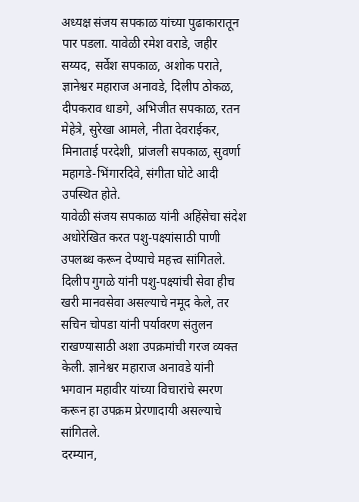अध्यक्ष संजय सपकाळ यांच्या पुढाकारातून पार पडला. यावेळी रमेश वराडे, जहीर सय्यद, सर्वेश सपकाळ, अशोक पराते, ज्ञानेश्वर महाराज अनावडे, दिलीप ठोकळ, दीपकराव धाडगे, अभिजीत सपकाळ, रतन मेहेत्रे, सुरेखा आमले, नीता देवराईकर, मिनाताई परदेशी, प्रांजली सपकाळ, सुवर्णा महागडे-भिंगारदिवे, संगीता घोटे आदी उपस्थित होते.
यावेळी संजय सपकाळ यांनी अहिंसेचा संदेश अधोरेखित करत पशु-पक्ष्यांसाठी पाणी उपलब्ध करून देण्याचे महत्त्व सांगितले. दिलीप गुगळे यांनी पशु-पक्ष्यांची सेवा हीच खरी मानवसेवा असल्याचे नमूद केले, तर सचिन चोपडा यांनी पर्यावरण संतुलन राखण्यासाठी अशा उपक्रमांची गरज व्यक्त केली. ज्ञानेश्वर महाराज अनावडे यांनी भगवान महावीर यांच्या विचारांचे स्मरण करून हा उपक्रम प्रेरणादायी असल्याचे सांगितले.
दरम्यान,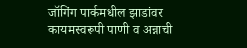जॉगिंग पार्कमधील झाडांवर कायमस्वरूपी पाणी व अन्नाची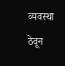व्यवस्था ठेवून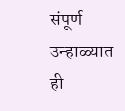संपूर्ण उन्हाळ्यात ही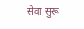सेवा सुरू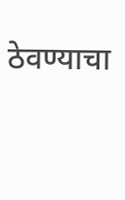ठेवण्याचा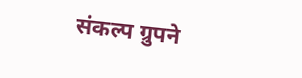संकल्प ग्रुपने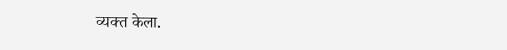व्यक्त केला.